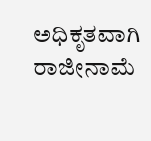ಅಧಿಕೃತವಾಗಿ ರಾಜೀನಾಮೆ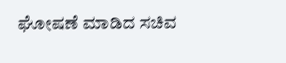ಘೋಷಣೆ ಮಾಡಿದ ಸಚಿವ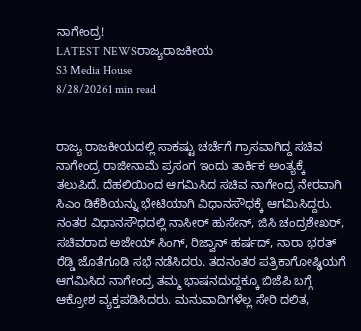ನಾಗೇಂದ್ರ!
LATEST NEWSರಾಜ್ಯರಾಜಕೀಯ
S3 Media House
8/28/20261 min read


ರಾಜ್ಯ ರಾಜಕೀಯದಲ್ಲಿ ಸಾಕಷ್ಟು ಚರ್ಚೆಗೆ ಗ್ರಾಸವಾಗಿದ್ದ ಸಚಿವ ನಾಗೇಂದ್ರ ರಾಜೀನಾಮೆ ಪ್ರಸಂಗ ಇಂದು ತಾರ್ಕಿಕ ಅಂತ್ಯಕ್ಕೆ ತಲುಪಿದೆ. ದೆಹಲಿಯಿಂದ ಆಗಮಿಸಿದ ಸಚಿವ ನಾಗೇಂದ್ರ ನೇರವಾಗಿ ಸಿಎಂ ಡಿಕೆಶಿಯನ್ನು ಭೇಟಿಯಾಗಿ ವಿಧಾನಸೌಧಕ್ಕೆ ಆಗಮಿಸಿದ್ದರು.
ನಂತರ ವಿಧಾನಸೌಧದಲ್ಲಿ ನಾಸೀರ್ ಹುಸೇನ್, ಜಿಸಿ ಚಂದ್ರಶೇಖರ್, ಸಚಿವರಾದ ಅಜೇಯ್ ಸಿಂಗ್, ರಿಜ್ವಾನ್ ಹರ್ಷದ್, ನಾರಾ ಭರತ್ ರೆಡ್ಡಿ ಜೊತೆಗೂಡಿ ಸಭೆ ನಡೆಸಿದರು. ತದನಂತರ ಪತ್ರಿಕಾಗೋಷ್ಢಿಯಗೆ ಆಗಮಿಸಿದ ನಾಗೇಂದ್ರ ತಮ್ಮ ಭಾಷನದುದ್ದಕ್ಕೂ ಬಿಜೆಪಿ ಬಗ್ಗೆ ಆಕ್ರೋಶ ವ್ಯಕ್ತಪಡಿಸಿದರು. ಮನುವಾದಿಗಳೆಲ್ಲ ಸೇರಿ ದಲಿತ,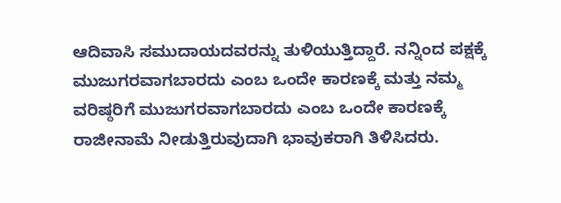ಆದಿವಾಸಿ ಸಮುದಾಯದವರನ್ನು ತುಳಿಯುತ್ತಿದ್ದಾರೆ. ನನ್ನಿಂದ ಪಕ್ಷಕ್ಕೆ ಮುಜುಗರವಾಗಬಾರದು ಎಂಬ ಒಂದೇ ಕಾರಣಕ್ಕೆ ಮತ್ತು ನಮ್ಮ ವರಿಷ್ಠರಿಗೆ ಮುಜುಗರವಾಗಬಾರದು ಎಂಬ ಒಂದೇ ಕಾರಣಕ್ಕೆ ರಾಜೀನಾಮೆ ನೀಡುತ್ತಿರುವುದಾಗಿ ಭಾವುಕರಾಗಿ ತಿಳಿಸಿದರು.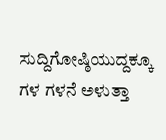ಸುದ್ದಿಗೋಷ್ಠಿಯುದ್ದಕ್ಕೂ ಗಳ ಗಳನೆ ಅಳುತ್ತಾ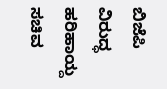ಬಿಜೆಪಿ ವಿರುದ್ಧ ಹರಿಹಾಯ್ದ ಸಚಿವ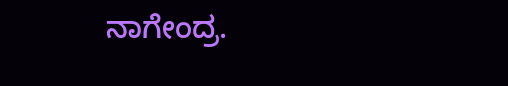ನಾಗೇಂದ್ರ.